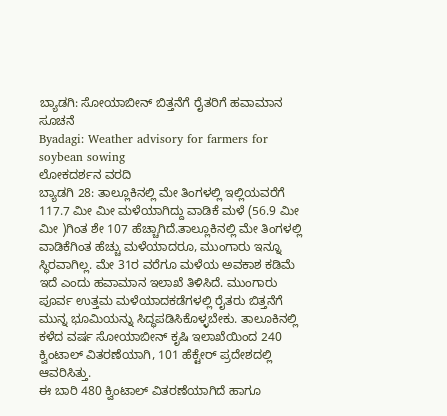ಬ್ಯಾಡಗಿ: ಸೋಯಾಬೀನ್ ಬಿತ್ತನೆಗೆ ರೈತರಿಗೆ ಹವಾಮಾನ ಸೂಚನೆ
Byadagi: Weather advisory for farmers for soybean sowing
ಲೋಕದರ್ಶನ ವರದಿ
ಬ್ಯಾಡಗಿ 28: ತಾಲ್ಲೂಕಿನಲ್ಲಿ ಮೇ ತಿಂಗಳಲ್ಲಿ ಇಲ್ಲಿಯವರೆಗೆ 117.7 ಮೀ ಮೀ ಮಳೆಯಾಗಿದ್ದು ವಾಡಿಕೆ ಮಳೆ (56.9 ಮೀ ಮೀ )ಗಿಂತ ಶೇ 107 ಹೆಚ್ಚಾಗಿದೆ.ತಾಲ್ಲೂಕಿನಲ್ಲಿ ಮೇ ತಿಂಗಳಲ್ಲಿ ವಾಡಿಕೆಗಿಂತ ಹೆಚ್ಚು ಮಳೆಯಾದರೂ, ಮುಂಗಾರು ಇನ್ನೂ ಸ್ಥಿರವಾಗಿಲ್ಲ. ಮೇ 31ರ ವರೆಗೂ ಮಳೆಯ ಅವಕಾಶ ಕಡಿಮೆ ಇದೆ ಎಂದು ಹವಾಮಾನ ಇಲಾಖೆ ತಿಳಿಸಿದೆ. ಮುಂಗಾರು ಪೂರ್ವ ಉತ್ತಮ ಮಳೆಯಾದಕಡೆಗಳಲ್ಲಿ ರೈತರು ಬಿತ್ತನೆಗೆ ಮುನ್ನ ಭೂಮಿಯನ್ನು ಸಿದ್ಧಪಡಿಸಿಕೊಳ್ಳಬೇಕು. ತಾಲೂಕಿನಲ್ಲಿ ಕಳೆದ ವರ್ಷ ಸೋಯಾಬೀನ್ ಕೃಷಿ ಇಲಾಖೆಯಿಂದ 240 ಕ್ವಿಂಟಾಲ್ ವಿತರಣೆಯಾಗಿ, 101 ಹೆಕ್ಟೇರ್ ಪ್ರದೇಶದಲ್ಲಿ ಆವರಿಸಿತ್ತು.
ಈ ಬಾರಿ 480 ಕ್ವಿಂಟಾಲ್ ವಿತರಣೆಯಾಗಿದೆ ಹಾಗೂ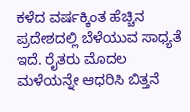ಕಳೆದ ವರ್ಷಕ್ಕಿಂತ ಹೆಚ್ಚಿನ ಪ್ರದೇಶದಲ್ಲಿ ಬೆಳೆಯುವ ಸಾಧ್ಯತೆ ಇದೆ. ರೈತರು ಮೊದಲ ಮಳೆಯನ್ನೇ ಆಧರಿಸಿ ಬಿತ್ತನೆ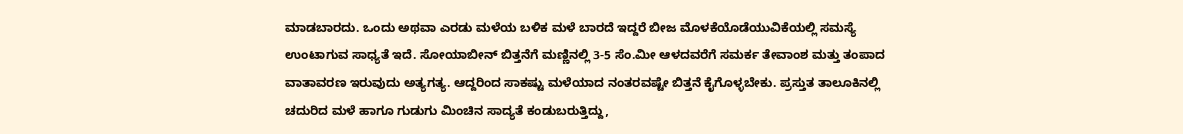ಮಾಡಬಾರದು. ಒಂದು ಅಥವಾ ಎರಡು ಮಳೆಯ ಬಳಿಕ ಮಳೆ ಬಾರದೆ ಇದ್ದರೆ ಬೀಜ ಮೊಳಕೆಯೊಡೆಯುವಿಕೆಯಲ್ಲಿ ಸಮಸ್ಯೆ ಉಂಟಾಗುವ ಸಾಧ್ಯತೆ ಇದೆ. ಸೋಯಾಬೀನ್ ಬಿತ್ತನೆಗೆ ಮಣ್ಣಿನಲ್ಲಿ 3-5 ಸೆಂ.ಮೀ ಆಳದವರೆಗೆ ಸಮರ್ಕ ತೇವಾಂಶ ಮತ್ತು ತಂಪಾದ ವಾತಾವರಣ ಇರುವುದು ಅತ್ಯಗತ್ಯ. ಆದ್ದರಿಂದ ಸಾಕಷ್ಟು ಮಳೆಯಾದ ನಂತರವಷ್ಟೇ ಬಿತ್ತನೆ ಕೈಗೊಳ್ಳಬೇಕು. ಪ್ರಸ್ತುತ ತಾಲೂಕಿನಲ್ಲಿ ಚದುರಿದ ಮಳೆ ಹಾಗೂ ಗುಡುಗು ಮಿಂಚಿನ ಸಾದ್ಯತೆ ಕಂಡುಬರುತ್ತಿದ್ದು,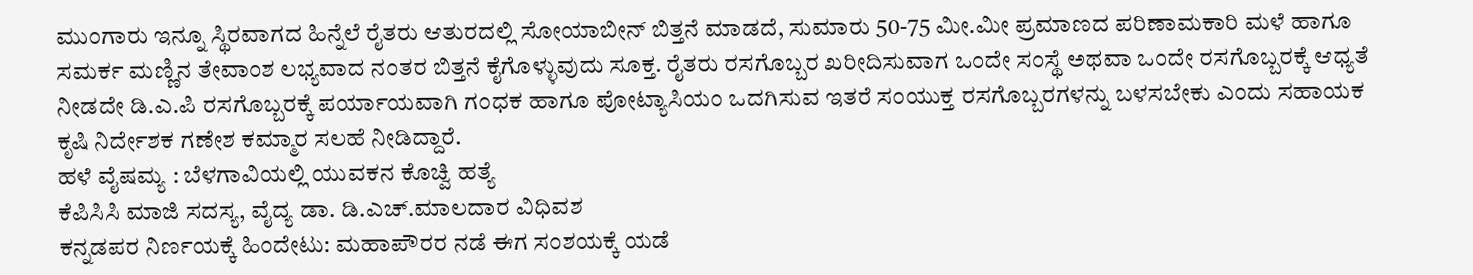ಮುಂಗಾರು ಇನ್ನೂ ಸ್ಥಿರವಾಗದ ಹಿನ್ನೆಲೆ ರೈತರು ಆತುರದಲ್ಲಿ ಸೋಯಾಬೀನ್ ಬಿತ್ತನೆ ಮಾಡದೆ, ಸುಮಾರು 50-75 ಮೀ.ಮೀ ಪ್ರಮಾಣದ ಪರಿಣಾಮಕಾರಿ ಮಳೆ ಹಾಗೂ ಸಮರ್ಕ ಮಣ್ಣಿನ ತೇವಾಂಶ ಲಭ್ಯವಾದ ನಂತರ ಬಿತ್ತನೆ ಕೈಗೊಳ್ಳುವುದು ಸೂಕ್ತ. ರೈತರು ರಸಗೊಬ್ಬರ ಖರೀದಿಸುವಾಗ ಒಂದೇ ಸಂಸ್ಥೆ ಅಥವಾ ಒಂದೇ ರಸಗೊಬ್ಬರಕ್ಕೆ ಆಧ್ಯತೆ ನೀಡದೇ ಡಿ.ಎ.ಪಿ ರಸಗೊಬ್ಬರಕ್ಕೆ ಪರ್ಯಾಯವಾಗಿ ಗಂಧಕ ಹಾಗೂ ಪೋಟ್ಯಾಸಿಯಂ ಒದಗಿಸುವ ಇತರೆ ಸಂಯುಕ್ತ ರಸಗೊಬ್ಬರಗಳನ್ನು ಬಳಸಬೇಕು ಎಂದು ಸಹಾಯಕ ಕೃಷಿ ನಿರ್ದೇಶಕ ಗಣೇಶ ಕಮ್ಮಾರ ಸಲಹೆ ನೀಡಿದ್ದಾರೆ.
ಹಳೆ ವೈಷಮ್ಯ : ಬೆಳಗಾವಿಯಲ್ಲಿ ಯುವಕನ ಕೊಚ್ವಿ ಹತ್ಯೆ
ಕೆಪಿಸಿಸಿ ಮಾಜಿ ಸದಸ್ಯ, ವೈದ್ಯ ಡಾ. ಡಿ.ಎಚ್.ಮಾಲದಾರ ವಿಧಿವಶ
ಕನ್ನಡಪರ ನಿರ್ಣಯಕ್ಕೆ ಹಿಂದೇಟು: ಮಹಾಪೌರರ ನಡೆ ಈಗ ಸಂಶಯಕ್ಕೆ ಯಡೆ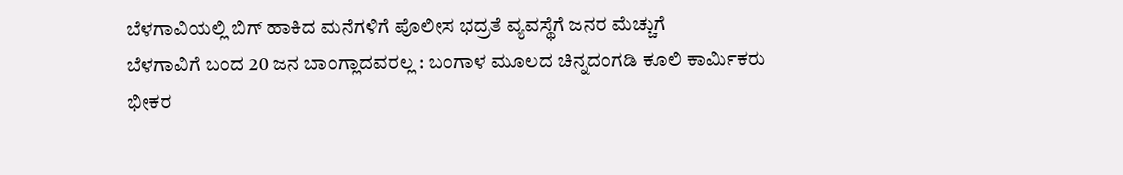ಬೆಳಗಾವಿಯಲ್ಲಿ ಬಿಗ್ ಹಾಕಿದ ಮನೆಗಳಿಗೆ ಪೊಲೀಸ ಭದ್ರತೆ ವ್ಯವಸ್ಥೆಗೆ ಜನರ ಮೆಚ್ಚುಗೆ
ಬೆಳಗಾವಿಗೆ ಬಂದ 20 ಜನ ಬಾಂಗ್ಲಾದವರಲ್ಲ : ಬಂಗಾಳ ಮೂಲದ ಚಿನ್ನದಂಗಡಿ ಕೂಲಿ ಕಾರ್ಮಿಕರು
ಭೀಕರ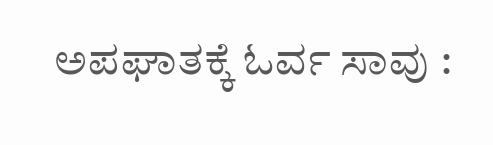ಅಪಘಾತಕ್ಕೆ ಓರ್ವ ಸಾವು :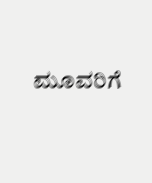ಮೂವರಿಗೆ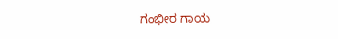ಗಂಭೀರ ಗಾಯ